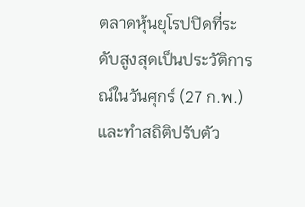ตลาดหุ้นยุโรปปิดที่ระดับสูงสุดเป็นประวัติการณ์ในวันศุกร์ (27 ก.พ.) และทำสถิติปรับตัว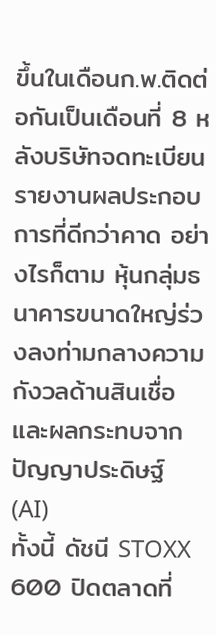ขึ้นในเดือนก.พ.ติดต่อกันเป็นเดือนที่ 8 หลังบริษัทจดทะเบียนรายงานผลประกอบการที่ดีกว่าคาด อย่างไรก็ตาม หุ้นกลุ่มธนาคารขนาดใหญ่ร่วงลงท่ามกลางความกังวลด้านสินเชื่อและผลกระทบจากปัญญาประดิษฐ์ (AI)
ทั้งนี้ ดัชนี STOXX 600 ปิดตลาดที่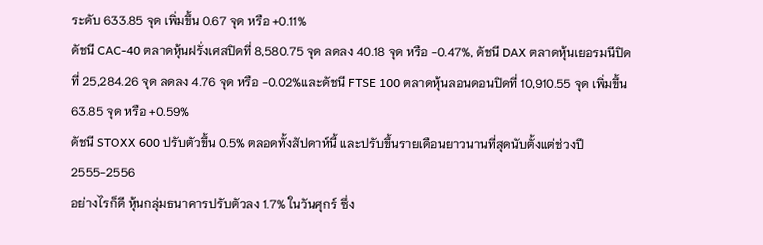ระดับ 633.85 จุด เพิ่มขึ้น 0.67 จุด หรือ +0.11%
ดัชนี CAC-40 ตลาดหุ้นฝรั่งเศสปิดที่ 8,580.75 จุด ลดลง 40.18 จุด หรือ -0.47%, ดัชนี DAX ตลาดหุ้นเยอรมนีปิดที่ 25,284.26 จุด ลดลง 4.76 จุด หรือ -0.02%และดัชนี FTSE 100 ตลาดหุ้นลอนดอนปิดที่ 10,910.55 จุด เพิ่มขึ้น 63.85 จุด หรือ +0.59%
ดัชนี STOXX 600 ปรับตัวขึ้น 0.5% ตลอดทั้งสัปดาห์นี้ และปรับขึ้นรายเดือนยาวนานที่สุดนับตั้งแต่ช่วงปี 2555-2556
อย่างไรก็ดี หุ้นกลุ่มธนาคารปรับตัวลง 1.7% ในวันศุกร์ ซึ่ง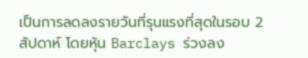เป็นการลดลงรายวันที่รุนแรงที่สุดในรอบ 2 สัปดาห์ โดยหุ้น Barclays ร่วงลง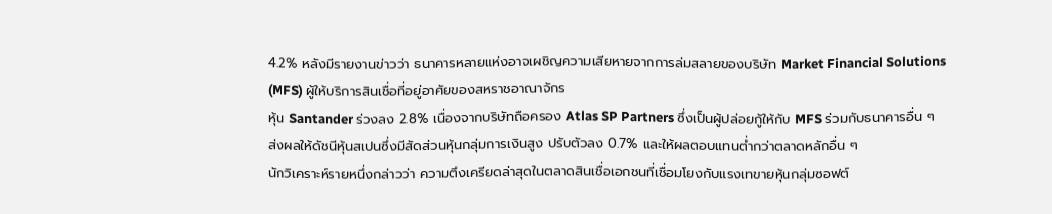4.2% หลังมีรายงานข่าวว่า ธนาคารหลายแห่งอาจเผชิญความเสียหายจากการล่มสลายของบริษัท Market Financial Solutions (MFS) ผู้ให้บริการสินเชื่อที่อยู่อาศัยของสหราชอาณาจักร
หุ้น Santander ร่วงลง 2.8% เนื่องจากบริษัทถือครอง Atlas SP Partners ซึ่งเป็นผู้ปล่อยกู้ให้กับ MFS ร่วมกับธนาคารอื่น ๆ ส่งผลให้ดัชนีหุ้นสเปนซึ่งมีสัดส่วนหุ้นกลุ่มการเงินสูง ปรับตัวลง 0.7% และให้ผลตอบแทนต่ำกว่าตลาดหลักอื่น ๆ
นักวิเคราะห์รายหนึ่งกล่าวว่า ความตึงเครียดล่าสุดในตลาดสินเชื่อเอกชนที่เชื่อมโยงกับแรงเทขายหุ้นกลุ่มซอฟต์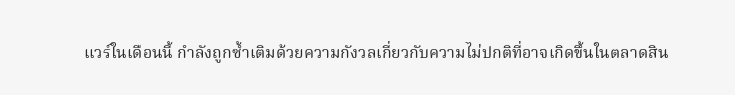แวร์ในเดือนนี้ กำลังถูกซ้ำเติมด้วยความกังวลเกี่ยวกับความไม่ปกติที่อาจเกิดขึ้นในตลาดสิน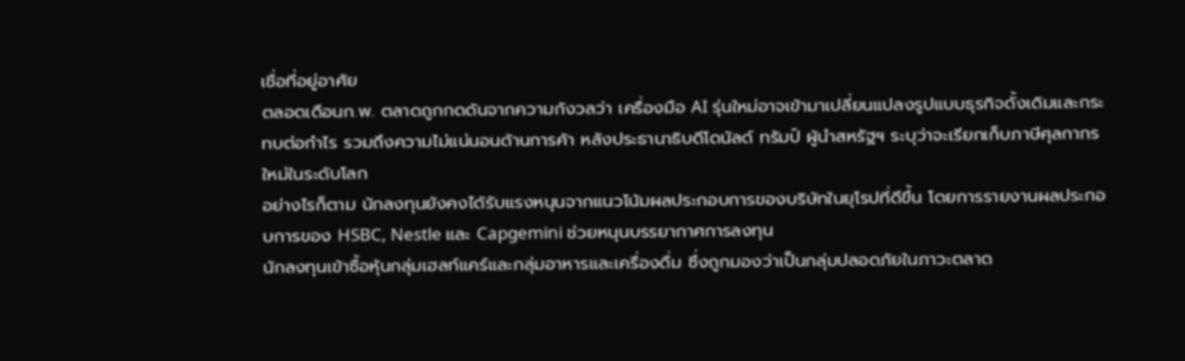เชื่อที่อยู่อาศัย
ตลอดเดือนก.พ. ตลาดถูกกดดันจากความกังวลว่า เครื่องมือ AI รุ่นใหม่อาจเข้ามาเปลี่ยนแปลงรูปแบบธุรกิจดั้งเดิมและกระทบต่อกำไร รวมถึงความไม่แน่นอนด้านการค้า หลังประธานาธิบดีโดนัลด์ ทรัมป์ ผู้นำสหรัฐฯ ระบุว่าจะเรียกเก็บภาษีศุลกากรใหม่ในระดับโลก
อย่างไรก็ตาม นักลงทุนยังคงได้รับแรงหนุนจากแนวโน้มผลประกอบการของบริษัทในยุโรปที่ดีขึ้น โดยการรายงานผลประกอบการของ HSBC, Nestle และ Capgemini ช่วยหนุนบรรยากาศการลงทุน
นักลงทุนเข้าซื้อหุ้นกลุ่มเฮลท์แคร์และกลุ่มอาหารและเครื่องดื่ม ซึ่งถูกมองว่าเป็นกลุ่มปลอดภัยในภาวะตลาด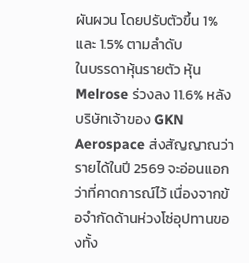ผันผวน โดยปรับตัวขึ้น 1% และ 1.5% ตามลำดับ
ในบรรดาหุ้นรายตัว หุ้น Melrose ร่วงลง 11.6% หลังบริษัทเจ้าของ GKN Aerospace ส่งสัญญาณว่า รายได้ในปี 2569 จะอ่อนแอกว่าที่คาดการณ์ไว้ เนื่องจากข้อจำกัดด้านห่วงโซ่อุปทานของทั้ง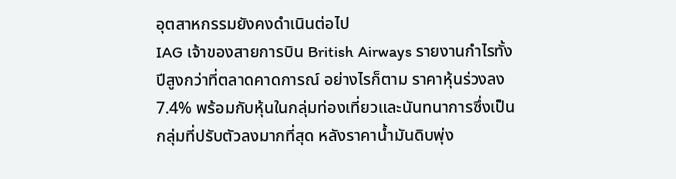อุตสาหกรรมยังคงดำเนินต่อไป
IAG เจ้าของสายการบิน British Airways รายงานกำไรทั้งปีสูงกว่าที่ตลาดคาดการณ์ อย่างไรก็ตาม ราคาหุ้นร่วงลง 7.4% พร้อมกับหุ้นในกลุ่มท่องเที่ยวและนันทนาการซึ่งเป็นกลุ่มที่ปรับตัวลงมากที่สุด หลังราคาน้ำมันดิบพุ่ง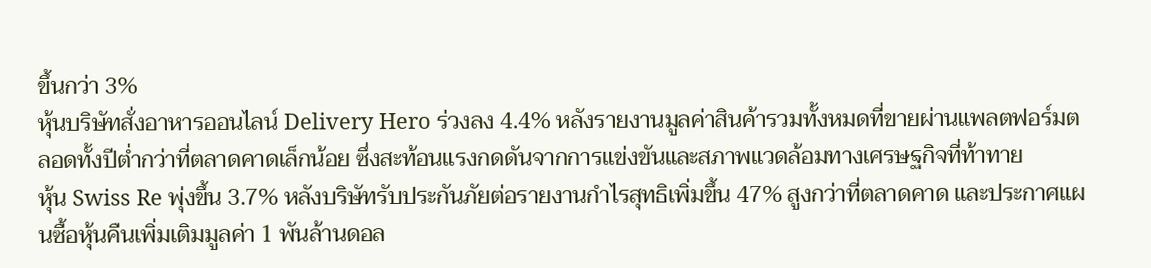ขึ้นกว่า 3%
หุ้นบริษัทสั่งอาหารออนไลน์ Delivery Hero ร่วงลง 4.4% หลังรายงานมูลค่าสินค้ารวมทั้งหมดที่ขายผ่านแพลตฟอร์มตลอดทั้งปีต่ำกว่าที่ตลาดคาดเล็กน้อย ซึ่งสะท้อนแรงกดดันจากการแข่งขันและสภาพแวดล้อมทางเศรษฐกิจที่ท้าทาย
หุ้น Swiss Re พุ่งขึ้น 3.7% หลังบริษัทรับประกันภัยต่อรายงานกำไรสุทธิเพิ่มขึ้น 47% สูงกว่าที่ตลาดคาด และประกาศแผนซื้อหุ้นคืนเพิ่มเติมมูลค่า 1 พันล้านดอล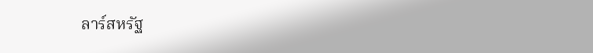ลาร์สหรัฐ